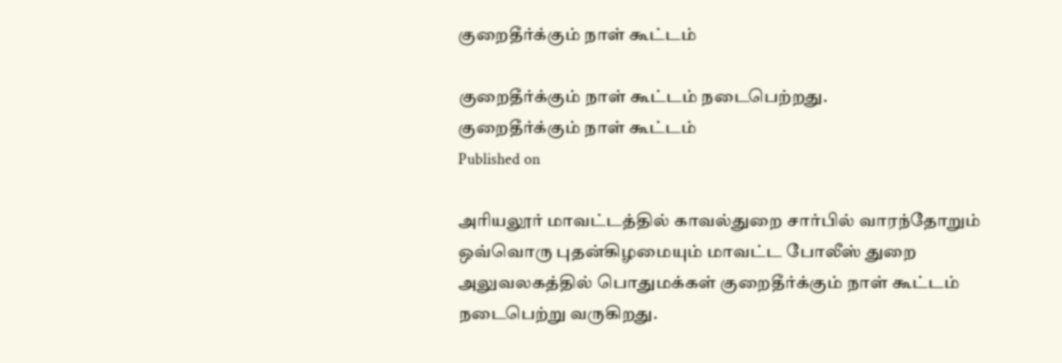குறைதீர்க்கும் நாள் கூட்டம்

குறைதீர்க்கும் நாள் கூட்டம் நடைபெற்றது.
குறைதீர்க்கும் நாள் கூட்டம்
Published on

அரியலூர் மாவட்டத்தில் காவல்துறை சார்பில் வாரந்தோறும் ஒவ்வொரு புதன்கிழமையும் மாவட்ட போலீஸ் துறை அலுவலகத்தில் பொதுமக்கள் குறைதீர்க்கும் நாள் கூட்டம் நடைபெற்று வருகிறது.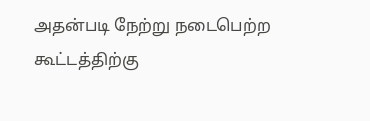அதன்படி நேற்று நடைபெற்ற கூட்டத்திற்கு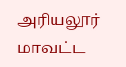அரியலூர் மாவட்ட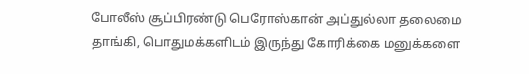போலீஸ் சூப்பிரண்டு பெரோஸ்கான் அப்துல்லா தலைமை தாங்கி, பொதுமக்களிடம் இருந்து கோரிக்கை மனுக்களை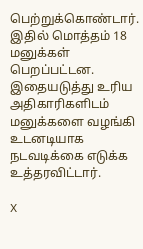பெற்றுக்கொண்டார். இதில் மொத்தம் 18 மனுக்கள் பெறப்பட்டன. இதையடுத்து உரிய அதிகாரிகளிடம் மனுக்களை வழங்கி உடனடியாக நடவடிக்கை எடுக்க உத்தரவிட்டார்.

X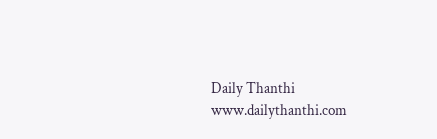Daily Thanthi
www.dailythanthi.com